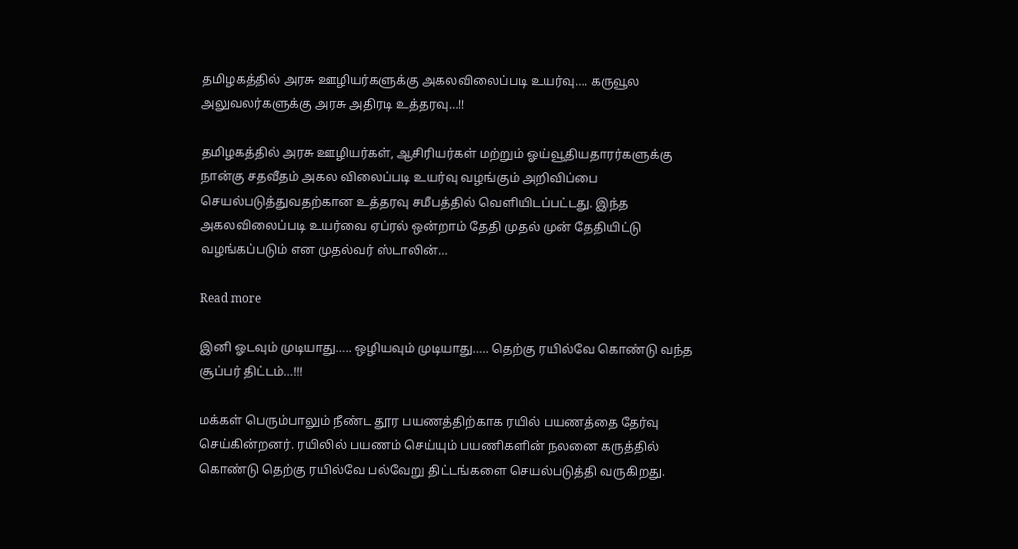தமிழகத்தில் அரசு ஊழியர்களுக்கு அகலவிலைப்படி உயர்வு…. கருவூல அலுவலர்களுக்கு அரசு அதிரடி உத்தரவு…!!

தமிழகத்தில் அரசு ஊழியர்கள், ஆசிரியர்கள் மற்றும் ஓய்வூதியதாரர்களுக்கு நான்கு சதவீதம் அகல விலைப்படி உயர்வு வழங்கும் அறிவிப்பை செயல்படுத்துவதற்கான உத்தரவு சமீபத்தில் வெளியிடப்பட்டது. இந்த அகலவிலைப்படி உயர்வை ஏப்ரல் ஒன்றாம் தேதி முதல் முன் தேதியிட்டு வழங்கப்படும் என முதல்வர் ஸ்டாலின்…

Read more

இனி ஓடவும் முடியாது….. ஒழியவும் முடியாது….. தெற்கு ரயில்வே கொண்டு வந்த சூப்பர் திட்டம்…!!!

மக்கள் பெரும்பாலும் நீண்ட தூர பயணத்திற்காக ரயில் பயணத்தை தேர்வு செய்கின்றனர். ரயிலில் பயணம் செய்யும் பயணிகளின் நலனை கருத்தில் கொண்டு தெற்கு ரயில்வே பல்வேறு திட்டங்களை செயல்படுத்தி வருகிறது.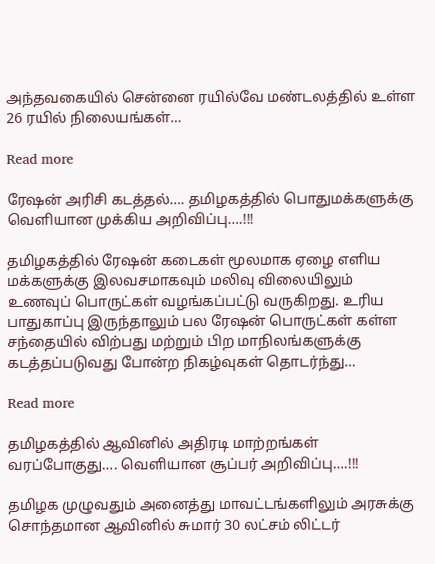அந்தவகையில் சென்னை ரயில்வே மண்டலத்தில் உள்ள 26 ரயில் நிலையங்கள்…

Read more

ரேஷன் அரிசி கடத்தல்…. தமிழகத்தில் பொதுமக்களுக்கு வெளியான முக்கிய அறிவிப்பு….!!!

தமிழகத்தில் ரேஷன் கடைகள் மூலமாக ஏழை எளிய மக்களுக்கு இலவசமாகவும் மலிவு விலையிலும் உணவுப் பொருட்கள் வழங்கப்பட்டு வருகிறது. உரிய பாதுகாப்பு இருந்தாலும் பல ரேஷன் பொருட்கள் கள்ள சந்தையில் விற்பது மற்றும் பிற மாநிலங்களுக்கு கடத்தப்படுவது போன்ற நிகழ்வுகள் தொடர்ந்து…

Read more

தமிழகத்தில் ஆவினில் அதிரடி மாற்றங்கள் வரப்போகுது…. வெளியான சூப்பர் அறிவிப்பு….!!!

தமிழக முழுவதும் அனைத்து மாவட்டங்களிலும் அரசுக்கு சொந்தமான ஆவினில் சுமார் 30 லட்சம் லிட்டர்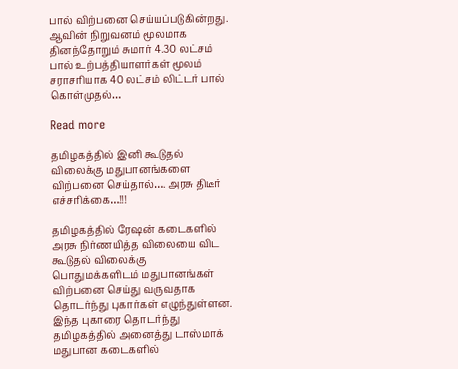பால் விற்பனை செய்யப்படுகின்றது. ஆவின் நிறுவனம் மூலமாக தினந்தோறும் சுமார் 4.30 லட்சம் பால் உற்பத்தியாளர்கள் மூலம் சராசரியாக 40 லட்சம் லிட்டர் பால் கொள்முதல்…

Read more

தமிழகத்தில் இனி கூடுதல் விலைக்கு மதுபானங்களை விற்பனை செய்தால்…. அரசு திடீர் எச்சரிக்கை…!!!

தமிழகத்தில் ரேஷன் கடைகளில் அரசு நிர்ணயித்த விலையை விட கூடுதல் விலைக்கு பொதுமக்களிடம் மதுபானங்கள் விற்பனை செய்து வருவதாக தொடர்ந்து புகார்கள் எழுந்துள்ளன. இந்த புகாரை தொடர்ந்து தமிழகத்தில் அனைத்து டாஸ்மாக் மதுபான கடைகளில்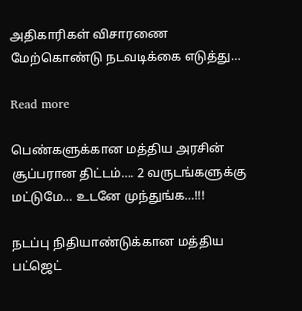அதிகாரிகள் விசாரணை மேற்கொண்டு நடவடிக்கை எடுத்து…

Read more

பெண்களுக்கான மத்திய அரசின் சூப்பரான திட்டம்…. 2 வருடங்களுக்கு மட்டுமே… உடனே முந்துங்க…!!!

நடப்பு நிதியாண்டுக்கான மத்திய பட்ஜெட்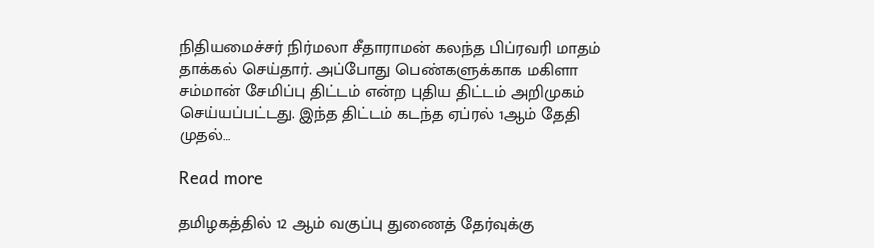நிதியமைச்சர் நிர்மலா சீதாராமன் கலந்த பிப்ரவரி மாதம் தாக்கல் செய்தார். அப்போது பெண்களுக்காக மகிளா சம்மான் சேமிப்பு திட்டம் என்ற புதிய திட்டம் அறிமுகம் செய்யப்பட்டது. இந்த திட்டம் கடந்த ஏப்ரல் 1ஆம் தேதி முதல்…

Read more

தமிழகத்தில் 12 ஆம் வகுப்பு துணைத் தேர்வுக்கு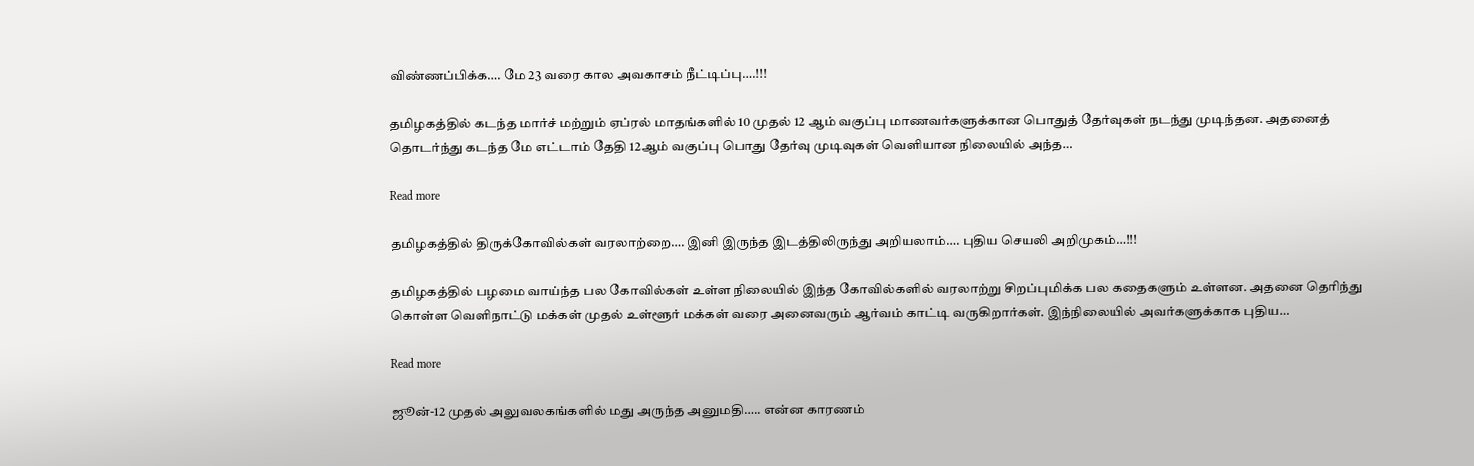விண்ணப்பிக்க…. மே 23 வரை கால அவகாசம் நீட்டிப்பு….!!!

தமிழகத்தில் கடந்த மார்ச் மற்றும் ஏப்ரல் மாதங்களில் 10 முதல் 12 ஆம் வகுப்பு மாணவர்களுக்கான பொதுத் தேர்வுகள் நடந்து முடிந்தன. அதனைத் தொடர்ந்து கடந்த மே எட்டாம் தேதி 12ஆம் வகுப்பு பொது தேர்வு முடிவுகள் வெளியான நிலையில் அந்த…

Read more

தமிழகத்தில் திருக்கோவில்கள் வரலாற்றை…. இனி இருந்த இடத்திலிருந்து அறியலாம்…. புதிய செயலி அறிமுகம்…!!!

தமிழகத்தில் பழமை வாய்ந்த பல கோவில்கள் உள்ள நிலையில் இந்த கோவில்களில் வரலாற்று சிறப்புமிக்க பல கதைகளும் உள்ளன. அதனை தெரிந்து கொள்ள வெளிநாட்டு மக்கள் முதல் உள்ளூர் மக்கள் வரை அனைவரும் ஆர்வம் காட்டி வருகிறார்கள். இந்நிலையில் அவர்களுக்காக புதிய…

Read more

ஜூன்-12 முதல் அலுவலகங்களில் மது அருந்த அனுமதி….. என்ன காரணம்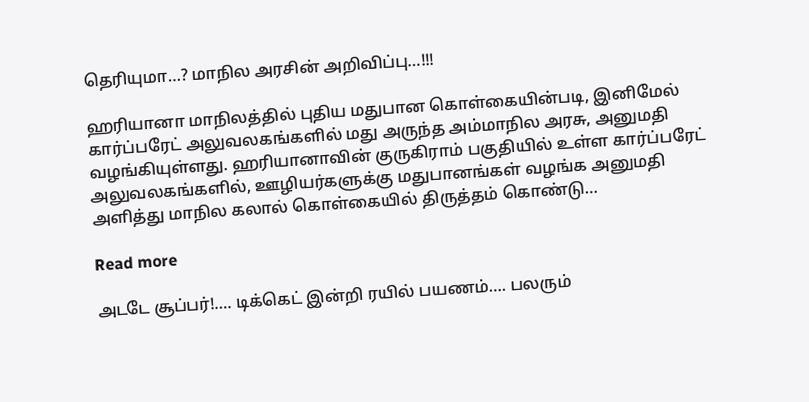தெரியுமா…? மாநில அரசின் அறிவிப்பு…!!!

ஹரியானா மாநிலத்தில் புதிய மதுபான கொள்கையின்படி, இனிமேல் கார்ப்பரேட் அலுவலகங்களில் மது அருந்த அம்மாநில அரசு, அனுமதி வழங்கியுள்ளது. ஹரியானாவின் குருகிராம் பகுதியில் உள்ள கார்ப்பரேட் அலுவலகங்களில், ஊழியர்களுக்கு மதுபானங்கள் வழங்க அனுமதி அளித்து மாநில கலால் கொள்கையில் திருத்தம் கொண்டு…

Read more

அடடே சூப்பர்!…. டிக்கெட் இன்றி ரயில் பயணம்…. பலரும்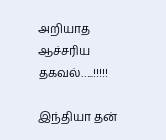அறியாத ஆச்சரிய தகவல்…..!!!!!

இந்தியா தன்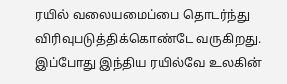ரயில் வலையமைப்பை தொடர்ந்து விரிவுபடுத்திக்கொண்டே வருகிறது. இப்போது இந்திய ரயில்வே உலகின்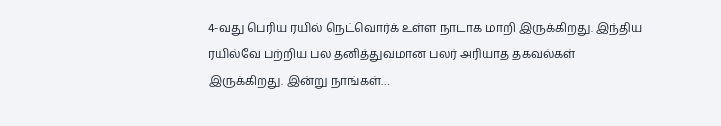4-வது பெரிய ரயில் நெட்வொர்க் உள்ள நாடாக மாறி இருக்கிறது. இந்திய ரயில்வே பற்றிய பல தனித்துவமான பலர் அரியாத தகவல்கள் இருக்கிறது. இன்று நாங்கள்…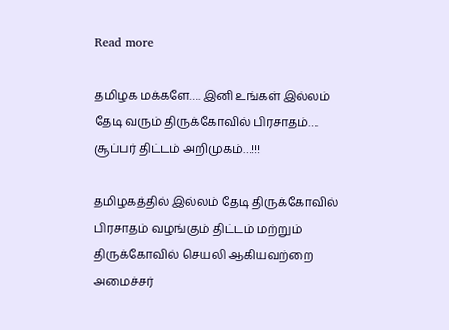Read more

தமிழக மக்களே…. இனி உங்கள் இல்லம் தேடி வரும் திருக்கோவில் பிரசாதம்…. சூப்பர் திட்டம் அறிமுகம்…!!!

தமிழகத்தில் இல்லம் தேடி திருக்கோவில் பிரசாதம் வழங்கும் திட்டம் மற்றும் திருக்கோவில் செயலி ஆகியவற்றை அமைச்சர்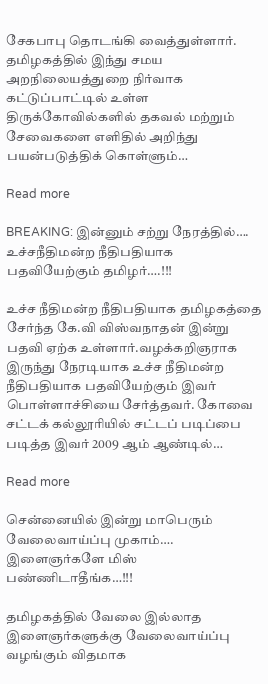சேகபாபு தொடங்கி வைத்துள்ளார். தமிழகத்தில் இந்து சமய அறநிலையத்துறை நிர்வாக கட்டுப்பாட்டில் உள்ள திருக்கோவில்களில் தகவல் மற்றும் சேவைகளை எளிதில் அறிந்து பயன்படுத்திக் கொள்ளும்…

Read more

BREAKING: இன்னும் சற்று நேரத்தில்…. உச்சநீதிமன்ற நீதிபதியாக பதவியேற்கும் தமிழர்….!!!

உச்ச நீதிமன்ற நீதிபதியாக தமிழகத்தை சேர்ந்த கே.வி விஸ்வநாதன் இன்று பதவி ஏற்க உள்ளார்.வழக்கறிஞராக இருந்து நேரடியாக உச்ச நீதிமன்ற நீதிபதியாக பதவியேற்கும் இவர் பொள்ளாச்சியை சேர்த்தவர். கோவை சட்டக் கல்லூரியில் சட்டப் படிப்பை படித்த இவர் 2009 ஆம் ஆண்டில்…

Read more

சென்னையில் இன்று மாபெரும் வேலைவாய்ப்பு முகாம்…. இளைஞர்களே மிஸ் பண்ணிடாதீங்க…!!!

தமிழகத்தில் வேலை இல்லாத இளைஞர்களுக்கு வேலைவாய்ப்பு வழங்கும் விதமாக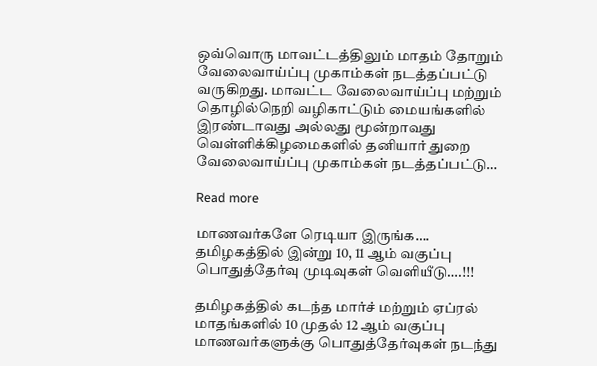ஒவ்வொரு மாவட்டத்திலும் மாதம் தோறும் வேலைவாய்ப்பு முகாம்கள் நடத்தப்பட்டு வருகிறது. மாவட்ட வேலைவாய்ப்பு மற்றும் தொழில்நெறி வழிகாட்டும் மையங்களில் இரண்டாவது அல்லது மூன்றாவது வெள்ளிக்கிழமைகளில் தனியார் துறை வேலைவாய்ப்பு முகாம்கள் நடத்தப்பட்டு…

Read more

மாணவர்களே ரெடியா இருங்க…. தமிழகத்தில் இன்று 10, 11 ஆம் வகுப்பு பொதுத்தேர்வு முடிவுகள் வெளியீடு….!!!

தமிழகத்தில் கடந்த மார்ச் மற்றும் ஏப்ரல் மாதங்களில் 10 முதல் 12 ஆம் வகுப்பு மாணவர்களுக்கு பொதுத்தேர்வுகள் நடந்து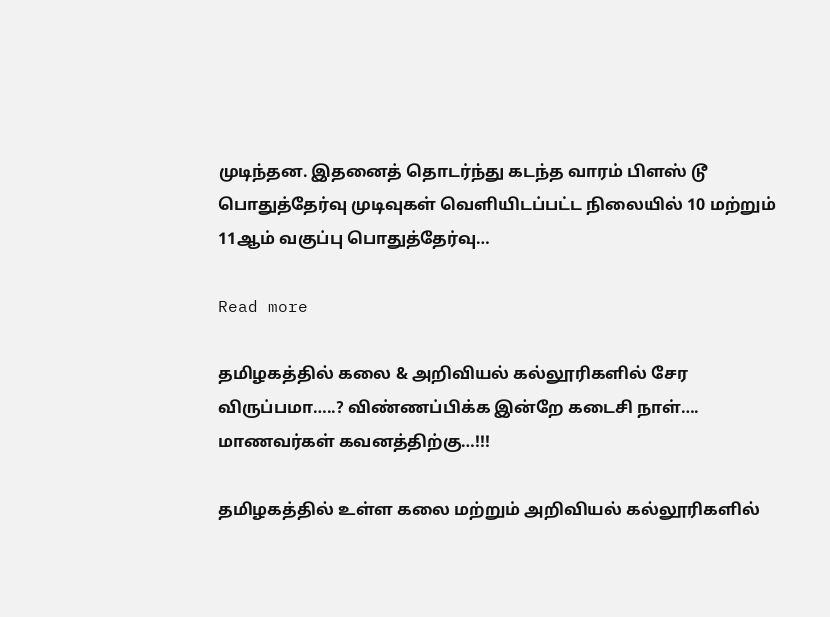முடிந்தன. இதனைத் தொடர்ந்து கடந்த வாரம் பிளஸ் டூ பொதுத்தேர்வு முடிவுகள் வெளியிடப்பட்ட நிலையில் 10 மற்றும் 11ஆம் வகுப்பு பொதுத்தேர்வு…

Read more

தமிழகத்தில் கலை & அறிவியல் கல்லூரிகளில் சேர விருப்பமா…..? விண்ணப்பிக்க இன்றே கடைசி நாள்…. மாணவர்கள் கவனத்திற்கு…!!!

தமிழகத்தில் உள்ள கலை மற்றும் அறிவியல் கல்லூரிகளில்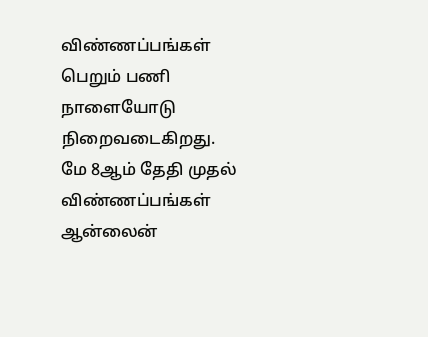விண்ணப்பங்கள் பெறும் பணி நாளையோடு நிறைவடைகிறது. மே 8ஆம் தேதி முதல் விண்ணப்பங்கள் ஆன்லைன்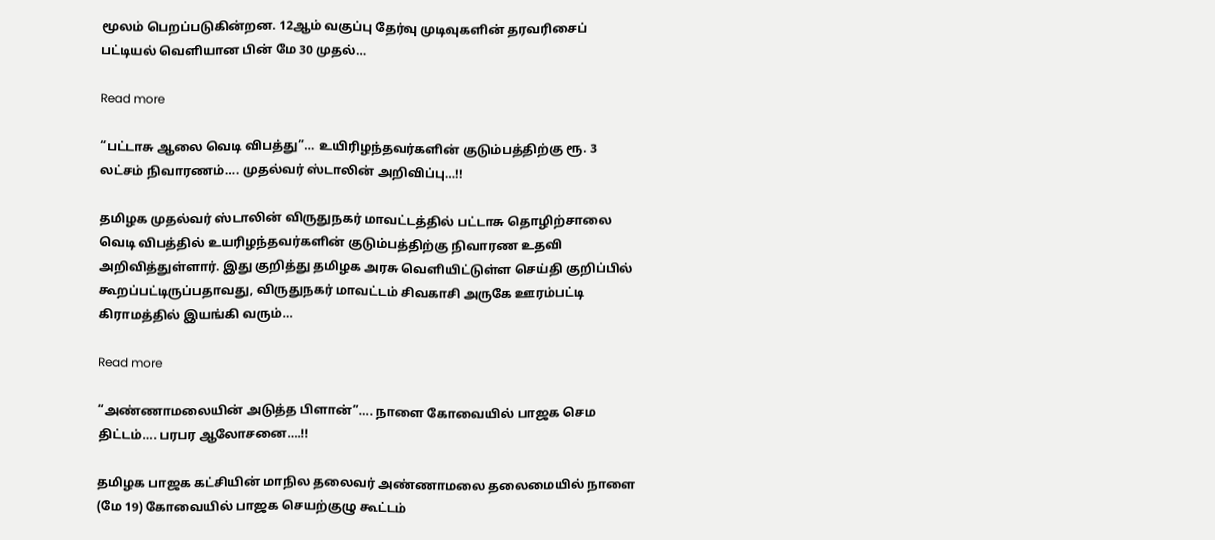மூலம் பெறப்படுகின்றன. 12ஆம் வகுப்பு தேர்வு முடிவுகளின் தரவரிசைப் பட்டியல் வெளியான பின் மே 30 முதல்…

Read more

“பட்டாசு ஆலை வெடி விபத்து”… உயிரிழந்தவர்களின் குடும்பத்திற்கு ரூ. 3 லட்சம் நிவாரணம்…. முதல்வர் ஸ்டாலின் அறிவிப்பு…!!

தமிழக முதல்வர் ஸ்டாலின் விருதுநகர் மாவட்டத்தில் பட்டாசு தொழிற்சாலை வெடி விபத்தில் உயரிழந்தவர்களின் குடும்பத்திற்கு நிவாரண உதவி அறிவித்துள்ளார். இது குறித்து தமிழக அரசு வெளியிட்டுள்ள செய்தி குறிப்பில் கூறப்பட்டிருப்பதாவது, விருதுநகர் மாவட்டம் சிவகாசி அருகே ஊரம்பட்டி கிராமத்தில் இயங்கி வரும்…

Read more

“அண்ணாமலையின் அடுத்த பிளான்”…. நாளை கோவையில் பாஜக செம திட்டம்…. பரபர ஆலோசனை….!!

தமிழக பாஜக கட்சியின் மாநில தலைவர் அண்ணாமலை தலைமையில் நாளை (மே 19) கோவையில் பாஜக செயற்குழு கூட்டம்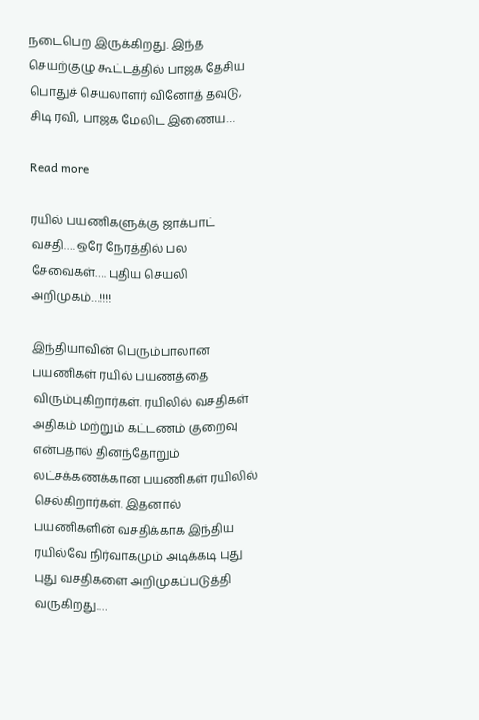நடைபெற இருக்கிறது. இந்த செயற்குழு கூட்டத்தில் பாஜக தேசிய பொதுச் செயலாளர் வினோத் தவுடு, சிடி ரவி, பாஜக மேலிட இணைய…

Read more

ரயில் பயணிகளுக்கு ஜாக்பாட் வசதி…. ஒரே நேரத்தில் பல சேவைகள்…. புதிய செயலி அறிமுகம்…!!!!

இந்தியாவின் பெரும்பாலான பயணிகள் ரயில் பயணத்தை விரும்புகிறார்கள். ரயிலில் வசதிகள் அதிகம் மற்றும் கட்டணம் குறைவு என்பதால் தினந்தோறும் லட்சக்கணக்கான பயணிகள் ரயிலில் செல்கிறார்கள். இதனால் பயணிகளின் வசதிக்காக இந்திய ரயில்வே நிர்வாகமும் அடிக்கடி புது புது வசதிகளை அறிமுகப்படுத்தி வருகிறது.…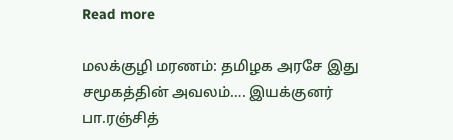Read more

மலக்குழி மரணம்: தமிழக அரசே இது சமூகத்தின் அவலம்…. இயக்குனர் பா.ரஞ்சித்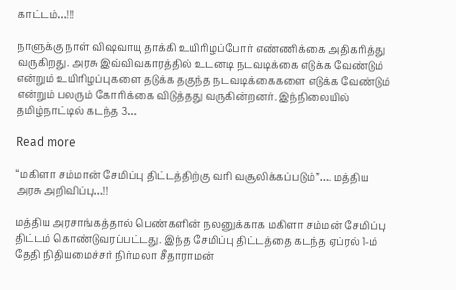காட்டம்…!!!

நாளுக்கு நாள் விஷவாயு தாக்கி உயிரிழப்போர் எண்ணிக்கை அதிகரித்து வருகிறது. அரசு இவ்விவகாரத்தில் உடனடி நடவடிக்கை எடுக்க வேண்டும் என்றும் உயிரிழப்புகளை தடுக்க தகுந்த நடவடிக்கைகளை எடுக்க வேண்டும் என்றும் பலரும் கோரிக்கை விடுத்தது வருகின்றனர். இந்நிலையில் தமிழ்நாட்டில் கடந்த 3…

Read more

“மகிளா சம்மான் சேமிப்பு திட்டத்திற்கு வரி வசூலிக்கப்படும்”…. மத்திய அரசு அறிவிப்பு…!!

மத்திய அரசாங்கத்தால் பெண்களின் நலனுக்காக மகிளா சம்மன் சேமிப்பு திட்டம் கொண்டுவரப்பட்டது. இந்த சேமிப்பு திட்டத்தை கடந்த ஏப்ரல் 1-ம் தேதி நிதியமைச்சர் நிர்மலா சீதாராமன்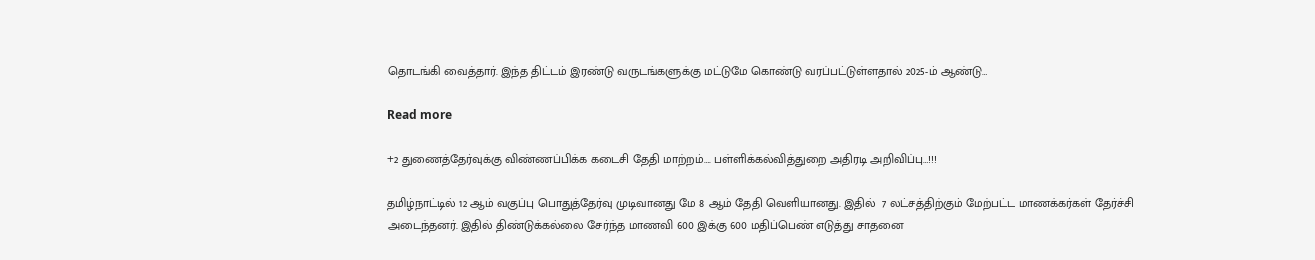தொடங்கி வைத்தார். இந்த திட்டம் இரண்டு வருடங்களுக்கு மட்டுமே கொண்டு வரப்பட்டுள்ளதால் 2025-ம் ஆண்டு…

Read more

+2 துணைத்தேர்வுக்கு விண்ணப்பிக்க கடைசி தேதி மாற்றம்…. பள்ளிக்கல்வித்துறை அதிரடி அறிவிப்பு…!!!

தமிழ்நாட்டில் 12 ஆம் வகுப்பு பொதுத்தேர்வு முடிவானது மே 8 ஆம் தேதி வெளியானது. இதில்  7 லட்சத்திற்கும் மேற்பட்ட மாணக்கர்கள் தேர்ச்சி அடைந்தனர். இதில் திண்டுக்கல்லை சேர்ந்த மாணவி 600 இக்கு 600 மதிப்பெண் எடுத்து சாதனை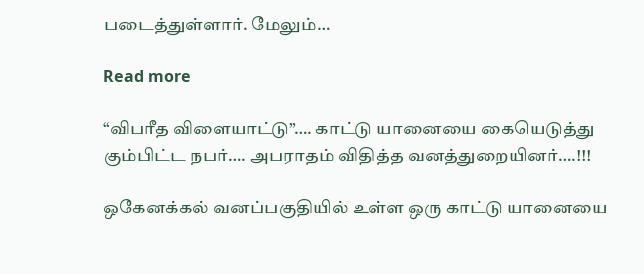படைத்துள்ளார். மேலும்…

Read more

“விபரீத விளையாட்டு”…. காட்டு யானையை கையெடுத்து கும்பிட்ட நபர்…. அபராதம் விதித்த வனத்துறையினர்….!!!

ஒகேனக்கல் வனப்பகுதியில் உள்ள ஒரு காட்டு யானையை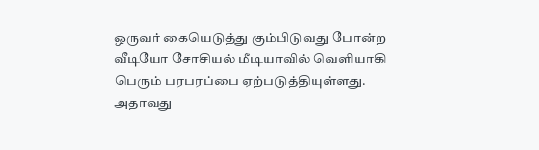ஒருவர் கையெடுத்து கும்பிடுவது போன்ற வீடியோ சோசியல் மீடியாவில் வெளியாகி பெரும் பரபரப்பை ஏற்படுத்தியுள்ளது. அதாவது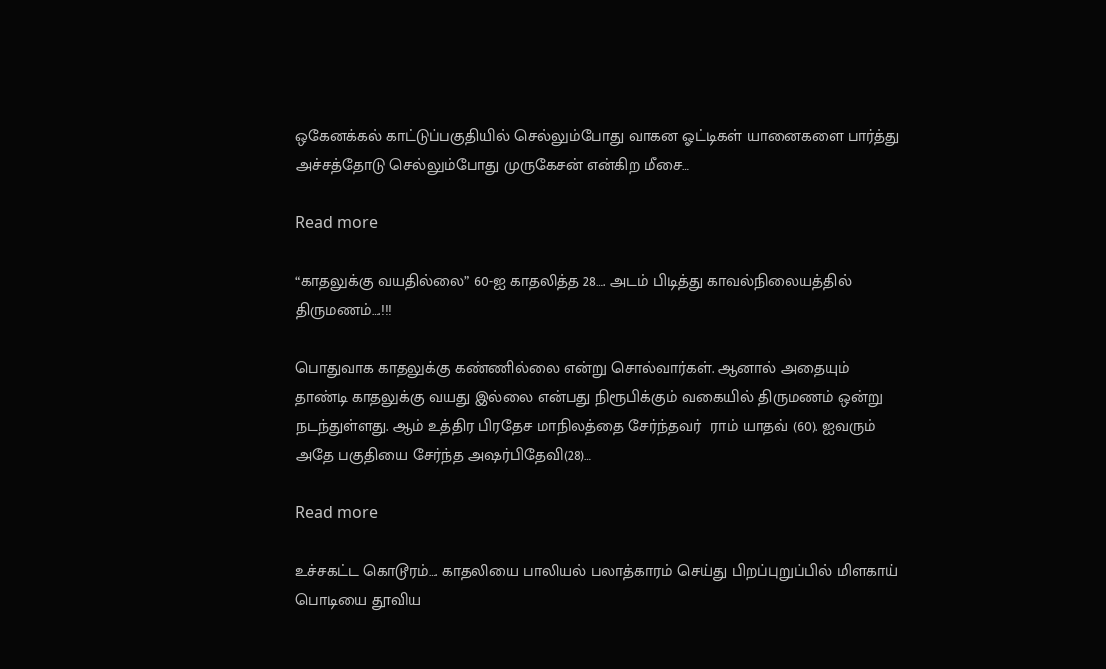ஒகேனக்கல் காட்டுப்பகுதியில் செல்லும்போது வாகன ஓட்டிகள் யானைகளை பார்த்து அச்சத்தோடு செல்லும்போது முருகேசன் என்கிற மீசை…

Read more

“காதலுக்கு வயதில்லை” 60-ஐ காதலித்த 28…. அடம் பிடித்து காவல்நிலையத்தில் திருமணம்….!!!

பொதுவாக காதலுக்கு கண்ணில்லை என்று சொல்வார்கள். ஆனால் அதையும் தாண்டி காதலுக்கு வயது இல்லை என்பது நிரூபிக்கும் வகையில் திருமணம் ஒன்று நடந்துள்ளது. ஆம் உத்திர பிரதேச மாநிலத்தை சேர்ந்தவர்  ராம் யாதவ் (60). ஐவரும் அதே பகுதியை சேர்ந்த அஷர்பிதேவி(28)…

Read more

உச்சகட்ட கொடூரம்…. காதலியை பாலியல் பலாத்காரம் செய்து பிறப்புறுப்பில் மிளகாய் பொடியை தூவிய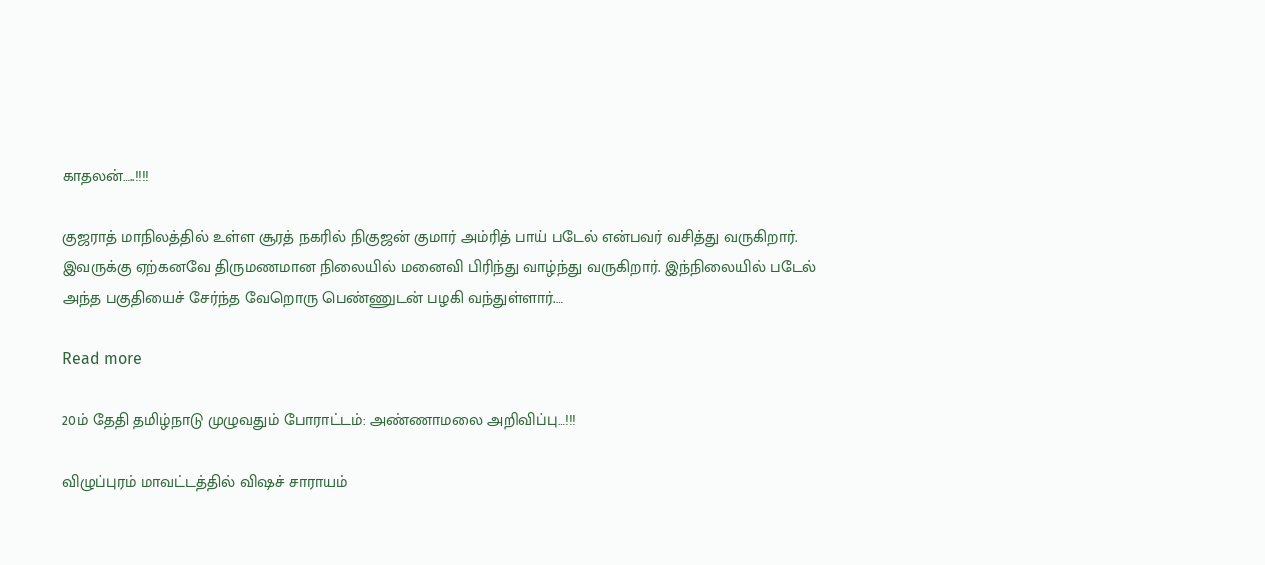காதலன்…..!!!!

குஜராத் மாநிலத்தில் உள்ள சூரத் நகரில் நிகுஜன் குமார் அம்ரித் பாய் படேல் என்பவர் வசித்து வருகிறார். இவருக்கு ஏற்கனவே திருமணமான நிலையில் மனைவி பிரிந்து வாழ்ந்து வருகிறார். இந்நிலையில் படேல் அந்த பகுதியைச் சேர்ந்த வேறொரு பெண்ணுடன் பழகி வந்துள்ளார்.…

Read more

20ம் தேதி தமிழ்நாடு முழுவதும் போராட்டம்: அண்ணாமலை அறிவிப்பு…!!!

விழுப்புரம் மாவட்டத்தில் விஷச் சாராயம்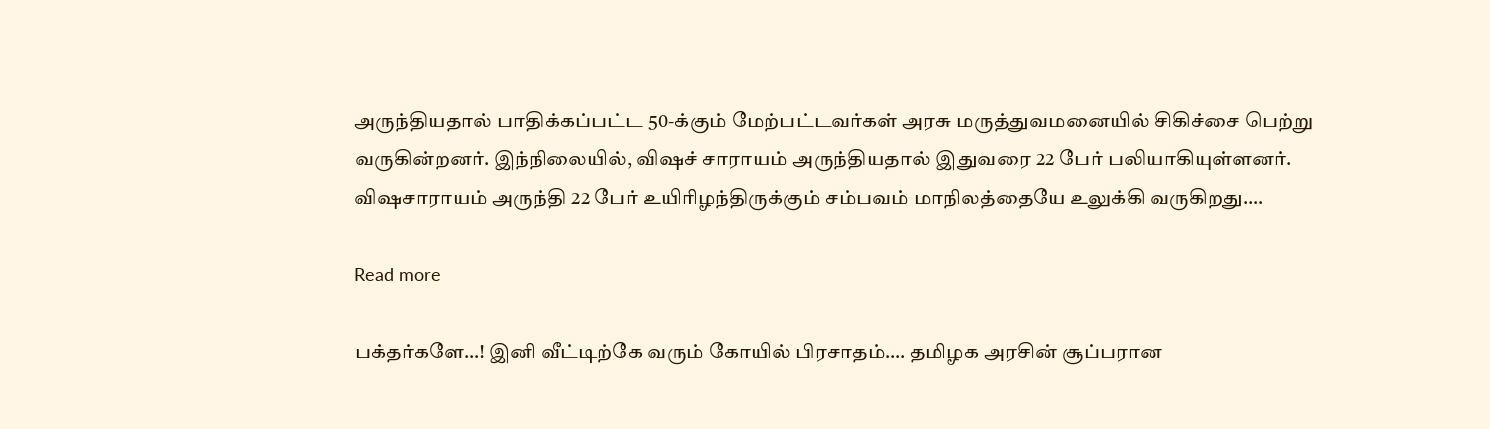அருந்தியதால் பாதிக்கப்பட்ட 50-க்கும் மேற்பட்டவர்கள் அரசு மருத்துவமனையில் சிகிச்சை பெற்று வருகின்றனர். இந்நிலையில், விஷச் சாராயம் அருந்தியதால் இதுவரை 22 பேர் பலியாகியுள்ளனர். விஷசாராயம் அருந்தி 22 பேர் உயிரிழந்திருக்கும் சம்பவம் மாநிலத்தையே உலுக்கி வருகிறது.…

Read more

பக்தர்களே…! இனி வீட்டிற்கே வரும் கோயில் பிரசாதம்…. தமிழக அரசின் சூப்பரான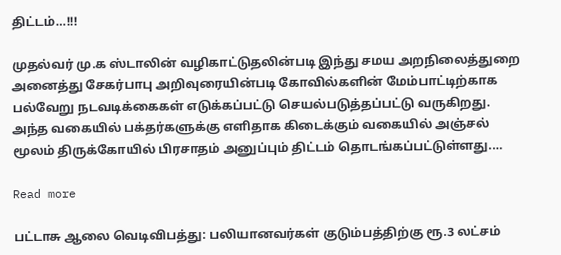திட்டம்…!!!

முதல்வர் மு.க ஸ்டாலின் வழிகாட்டுதலின்படி இந்து சமய அறநிலைத்துறை அனைத்து சேகர்பாபு அறிவுரையின்படி கோவில்களின் மேம்பாட்டிற்காக பல்வேறு நடவடிக்கைகள் எடுக்கப்பட்டு செயல்படுத்தப்பட்டு வருகிறது. அந்த வகையில் பக்தர்களுக்கு எளிதாக கிடைக்கும் வகையில் அஞ்சல் மூலம் திருக்கோயில் பிரசாதம் அனுப்பும் திட்டம் தொடங்கப்பட்டுள்ளது.…

Read more

பட்டாசு ஆலை வெடிவிபத்து: பலியானவர்கள் குடும்பத்திற்கு ரூ.3 லட்சம்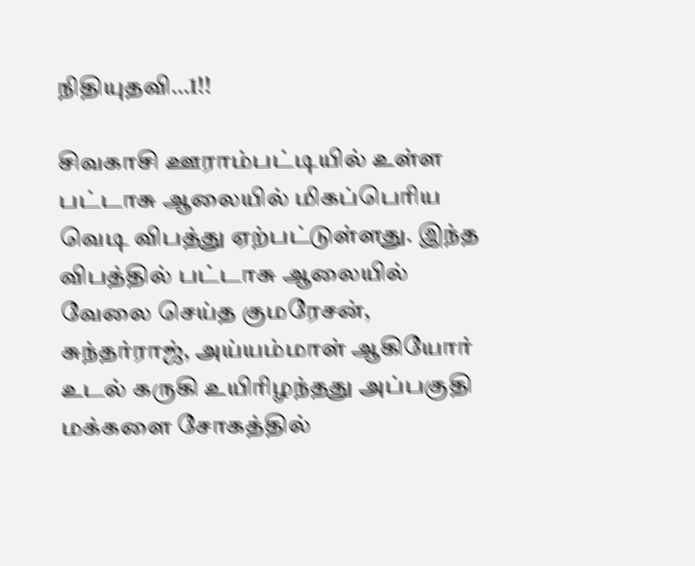நிதியுதவி…1!!

சிவகாசி ஊராம்பட்டியில் உள்ள பட்டாசு ஆலையில் மிகப்பெரிய வெடி விபத்து ஏற்பட்டுள்ளது. இந்த விபத்தில் பட்டாசு ஆலையில் வேலை செய்த குமரேசன், சுந்தர்ராஜ், அய்யம்மாள் ஆகியோர் உடல் கருகி உயிரிழந்தது அப்பகுதி மக்களை சோகத்தில்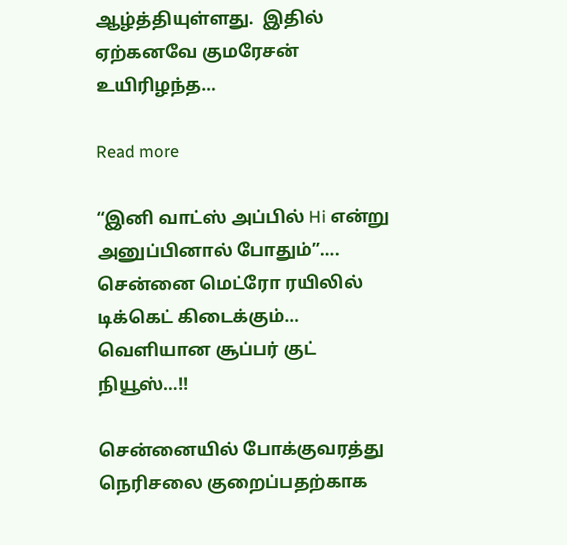ஆழ்த்தியுள்ளது.  இதில் ஏற்கனவே குமரேசன் உயிரிழந்த…

Read more

“இனி வாட்ஸ் அப்பில் Hi என்று அனுப்பினால் போதும்”…. சென்னை மெட்ரோ ரயிலில் டிக்கெட் கிடைக்கும்… வெளியான சூப்பர் குட் நியூஸ்…!!

சென்னையில் போக்குவரத்து நெரிசலை குறைப்பதற்காக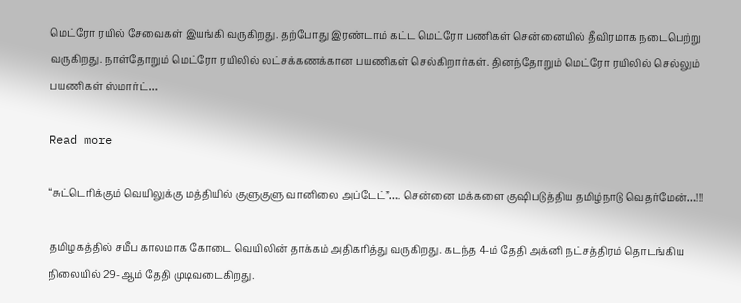மெட்ரோ ரயில் சேவைகள் இயங்கி வருகிறது. தற்போது இரண்டாம் கட்ட மெட்ரோ பணிகள் சென்னையில் தீவிரமாக நடைபெற்று வருகிறது. நாள்தோறும் மெட்ரோ ரயிலில் லட்சக்கணக்கான பயணிகள் செல்கிறார்கள். தினந்தோறும் மெட்ரோ ரயிலில் செல்லும் பயணிகள் ஸ்மார்ட்…

Read more

“சுட்டெரிக்கும் வெயிலுக்கு மத்தியில் குளுகுளு வானிலை அப்டேட்”…. சென்னை மக்களை குஷிபடுத்திய தமிழ்நாடு வெதர்மேன்…!!!

தமிழகத்தில் சமீப காலமாக கோடை வெயிலின் தாக்கம் அதிகரித்து வருகிறது. கடந்த 4-ம் தேதி அக்னி நட்சத்திரம் தொடங்கிய நிலையில் 29-ஆம் தேதி முடிவடைகிறது.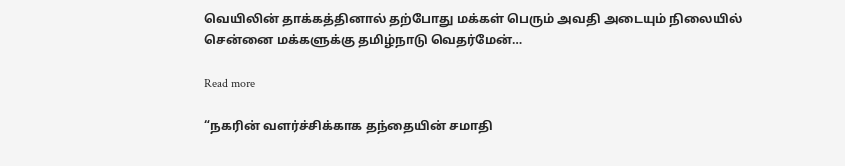வெயிலின் தாக்கத்தினால் தற்போது மக்கள் பெரும் அவதி அடையும் நிலையில் சென்னை மக்களுக்கு தமிழ்நாடு வெதர்மேன்…

Read more

“நகரின் வளர்ச்சிக்காக தந்தையின் சமாதி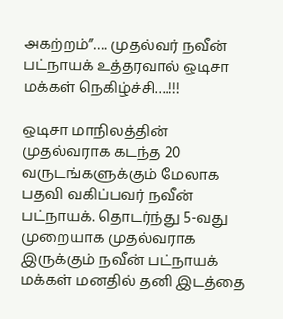அகற்றம்”…. முதல்வர் நவீன் பட்நாயக் உத்தரவால் ஒடிசா மக்கள் நெகிழ்ச்சி….!!!

ஒடிசா மாநிலத்தின் முதல்வராக கடந்த 20 வருடங்களுக்கும் மேலாக பதவி வகிப்பவர் நவீன் பட்நாயக். தொடர்ந்து 5-வது முறையாக முதல்வராக இருக்கும் நவீன் பட்நாயக் மக்கள் மனதில் தனி இடத்தை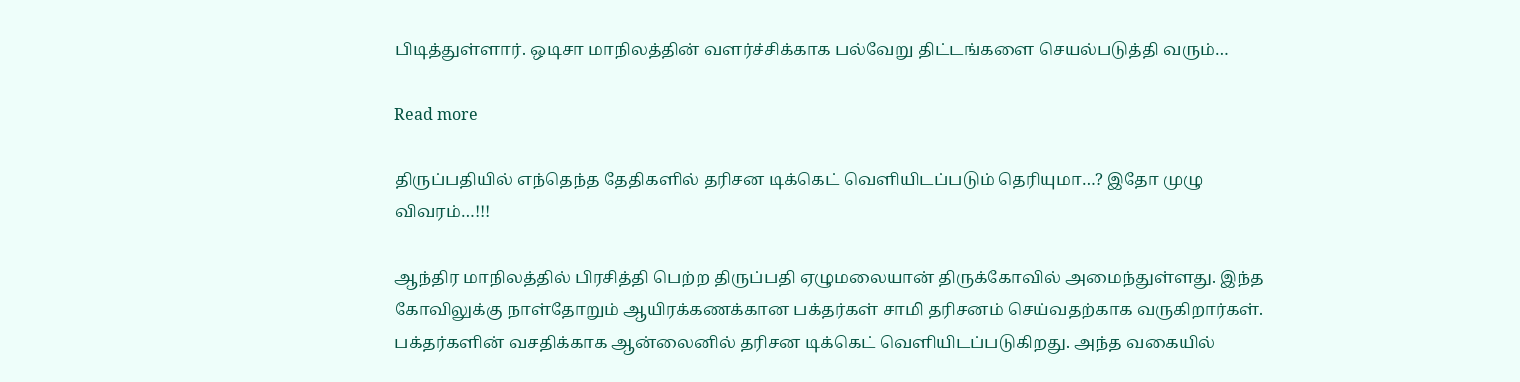பிடித்துள்ளார். ஒடிசா மாநிலத்தின் வளர்ச்சிக்காக பல்வேறு திட்டங்களை செயல்படுத்தி வரும்…

Read more

திருப்பதியில் எந்தெந்த தேதிகளில் தரிசன டிக்கெட் வெளியிடப்படும் தெரியுமா…? இதோ முழு விவரம்…!!!

ஆந்திர மாநிலத்தில் பிரசித்தி பெற்ற திருப்பதி ஏழுமலையான் திருக்கோவில் அமைந்துள்ளது. இந்த கோவிலுக்கு நாள்தோறும் ஆயிரக்கணக்கான பக்தர்கள் சாமி தரிசனம் செய்வதற்காக வருகிறார்கள். பக்தர்களின் வசதிக்காக ஆன்லைனில் தரிசன டிக்கெட் வெளியிடப்படுகிறது. அந்த வகையில்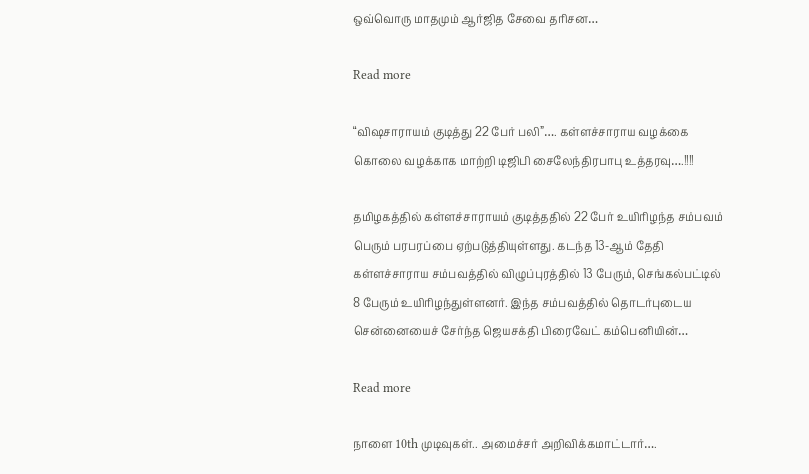ஒவ்வொரு மாதமும் ஆர்ஜித சேவை தரிசன…

Read more

“விஷசாராயம் குடித்து 22 பேர் பலி”…. கள்ளச்சாராய வழக்கை கொலை வழக்காக மாற்றி டிஜிபி சைலேந்திரபாபு உத்தரவு….!!!!

தமிழகத்தில் கள்ளச்சாராயம் குடித்ததில் 22 பேர் உயிரிழந்த சம்பவம் பெரும் பரபரப்பை ஏற்படுத்தியுள்ளது. கடந்த 13-ஆம் தேதி கள்ளச்சாராய சம்பவத்தில் விழுப்புரத்தில் 13 பேரும், செங்கல்பட்டில் 8 பேரும் உயிரிழந்துள்ளனர். இந்த சம்பவத்தில் தொடர்புடைய சென்னையைச் சேர்ந்த ஜெயசக்தி பிரைவேட் கம்பெனியின்…

Read more

நாளை 10th முடிவுகள்.. அமைச்சர் அறிவிக்கமாட்டார்….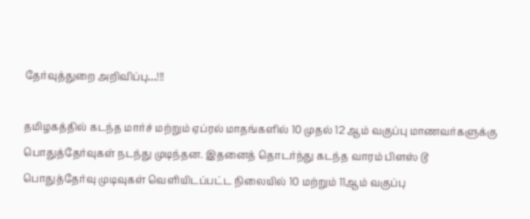தேர்வுத்துறை அறிவிப்பு…!!!

தமிழகத்தில் கடந்த மார்ச் மற்றும் ஏப்ரல் மாதங்களில் 10 முதல் 12 ஆம் வகுப்பு மாணவர்களுக்கு பொதுத்தேர்வுகள் நடந்து முடிந்தன. இதனைத் தொடர்ந்து கடந்த வாரம் பிளஸ் டூ பொதுத்தேர்வு முடிவுகள் வெளியிடப்பட்ட நிலையில் 10 மற்றும் 11ஆம் வகுப்பு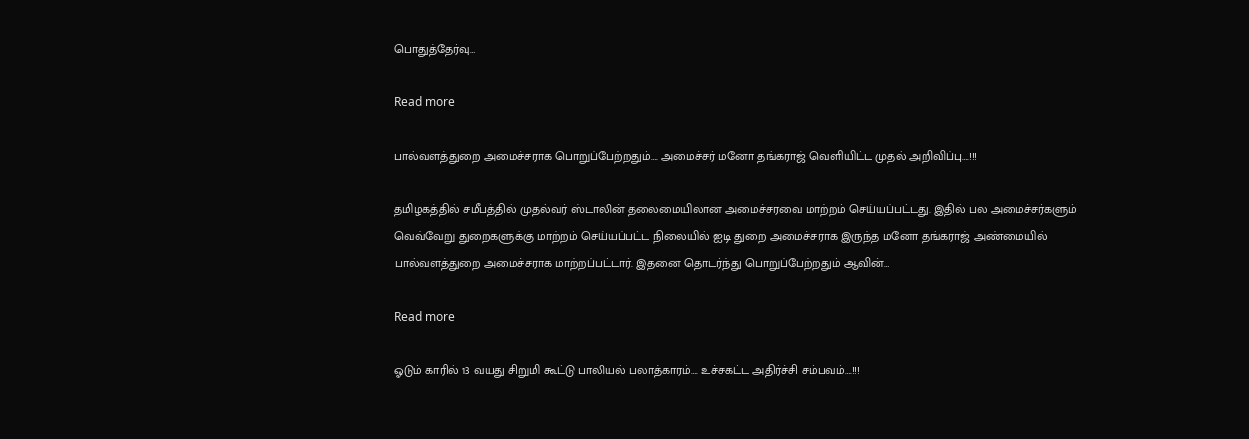பொதுத்தேர்வு…

Read more

பால்வளத்துறை அமைச்சராக பொறுப்பேற்றதும்…. அமைச்சர் மனோ தங்கராஜ் வெளியிட்ட முதல் அறிவிப்பு….!!!

தமிழகத்தில் சமீபத்தில் முதல்வர் ஸ்டாலின் தலைமையிலான அமைச்சரவை மாற்றம் செய்யப்பட்டது. இதில் பல அமைச்சர்களும் வெவ்வேறு துறைகளுக்கு மாற்றம் செய்யப்பட்ட நிலையில் ஐடி துறை அமைச்சராக இருந்த மனோ தங்கராஜ் அண்மையில் பால்வளத்துறை அமைச்சராக மாற்றப்பட்டார். இதனை தொடர்ந்து பொறுப்பேற்றதும் ஆவின்…

Read more

ஓடும் காரில் 13 வயது சிறுமி கூட்டு பாலியல் பலாத்காரம்…. உச்சகட்ட அதிர்ச்சி சம்பவம்….!!!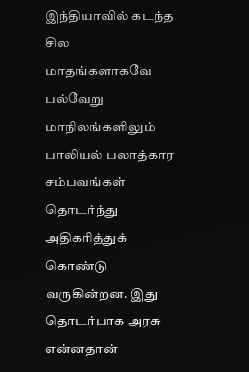இந்தியாவில் கடந்த சில மாதங்களாகவே பல்வேறு மாநிலங்களிலும் பாலியல் பலாத்கார சம்பவங்கள் தொடர்ந்து அதிகரித்துக் கொண்டு வருகின்றன. இது தொடர்பாக அரசு என்னதான்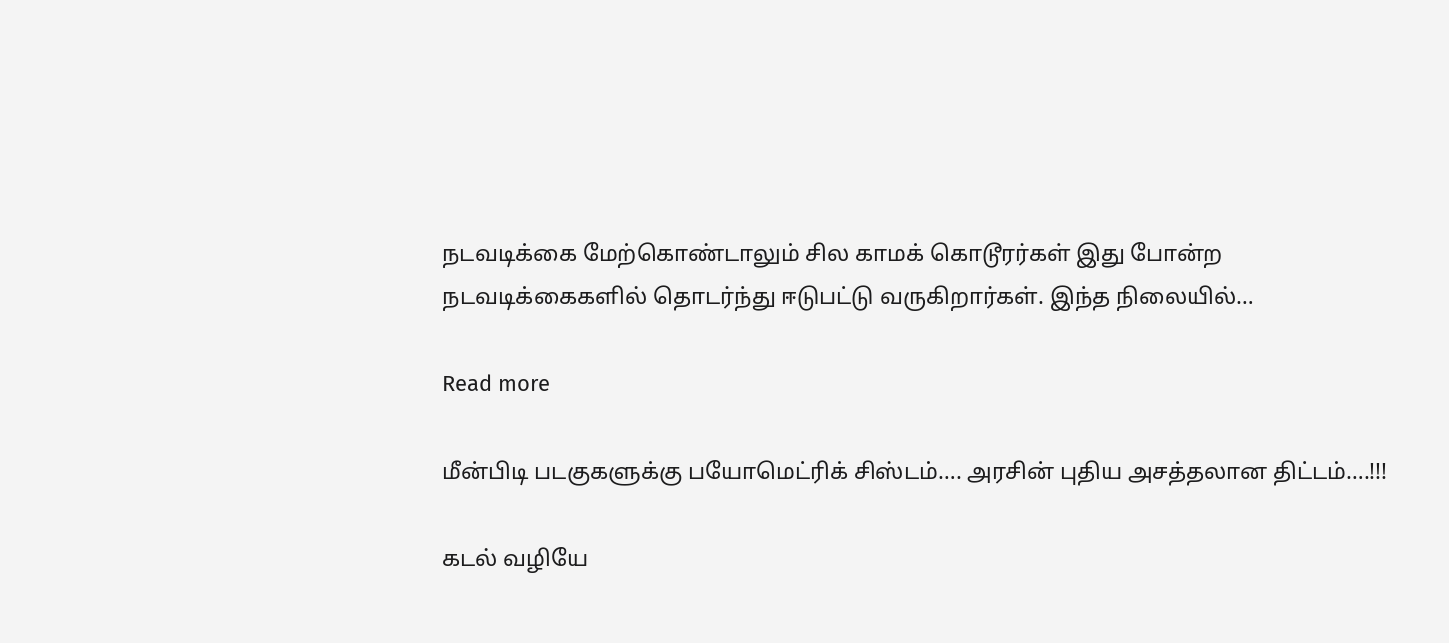நடவடிக்கை மேற்கொண்டாலும் சில காமக் கொடூரர்கள் இது போன்ற நடவடிக்கைகளில் தொடர்ந்து ஈடுபட்டு வருகிறார்கள். இந்த நிலையில்…

Read more

மீன்பிடி படகுகளுக்கு பயோமெட்ரிக் சிஸ்டம்…. அரசின் புதிய அசத்தலான திட்டம்….!!!

கடல் வழியே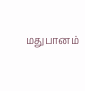மதுபானம்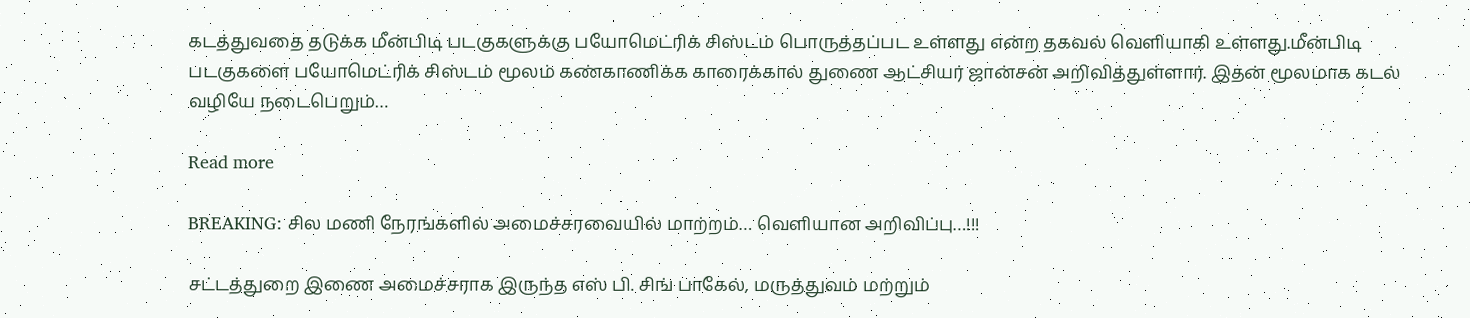கடத்துவதை தடுக்க மீன்பிடி படகுகளுக்கு பயோமெட்ரிக் சிஸ்டம் பொருத்தப்பட உள்ளது என்ற தகவல் வெளியாகி உள்ளது.மீன்பிடி படகுகளை பயோமெட்ரிக் சிஸ்டம் மூலம் கண்காணிக்க காரைக்கால் துணை ஆட்சியர் ஜான்சன் அறிவித்துள்ளார். இதன் மூலமாக கடல் வழியே நடைபெறும்…

Read more

BREAKING: சில மணி நேரங்களில் அமைச்சரவையில் மாற்றம்… வெளியான அறிவிப்பு…!!!

சட்டத்துறை இணை அமைச்சராக இருந்த எஸ் பி. சிங் பாகேல், மருத்துவம் மற்றும்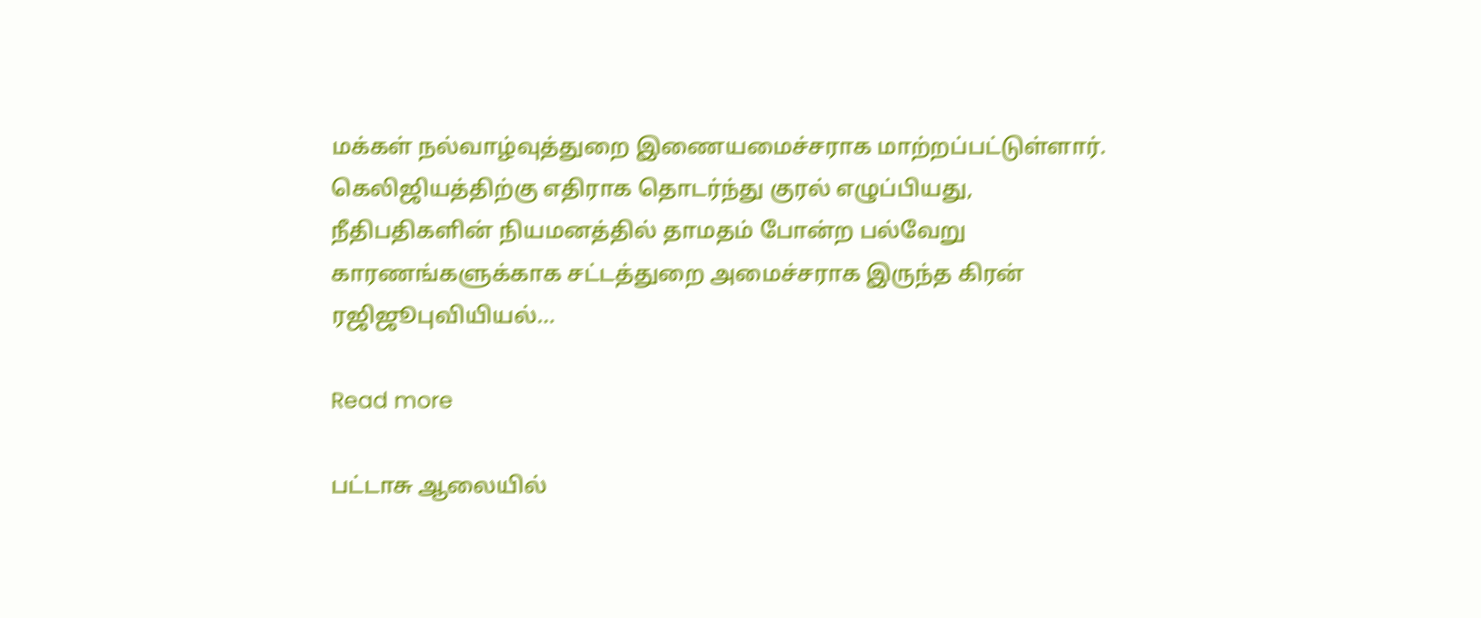மக்கள் நல்வாழ்வுத்துறை இணையமைச்சராக மாற்றப்பட்டுள்ளார். கெலிஜியத்திற்கு எதிராக தொடர்ந்து குரல் எழுப்பியது, நீதிபதிகளின் நியமனத்தில் தாமதம் போன்ற பல்வேறு காரணங்களுக்காக சட்டத்துறை அமைச்சராக இருந்த கிரன் ரஜிஜூபுவியியல்…

Read more

பட்டாசு ஆலையில்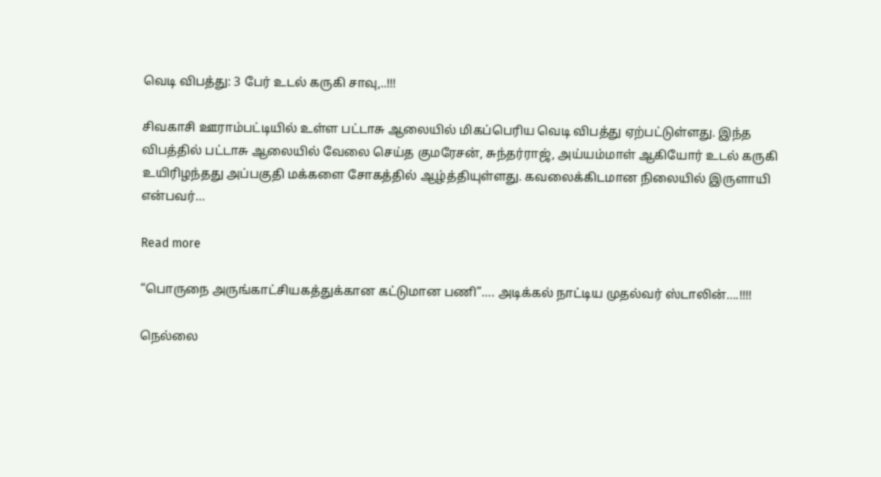வெடி விபத்து: 3 பேர் உடல் கருகி சாவு,..!!!

சிவகாசி ஊராம்பட்டியில் உள்ள பட்டாசு ஆலையில் மிகப்பெரிய வெடி விபத்து ஏற்பட்டுள்ளது. இந்த விபத்தில் பட்டாசு ஆலையில் வேலை செய்த குமரேசன், சுந்தர்ராஜ், அய்யம்மாள் ஆகியோர் உடல் கருகி உயிரிழந்தது அப்பகுதி மக்களை சோகத்தில் ஆழ்த்தியுள்ளது. கவலைக்கிடமான நிலையில் இருளாயி என்பவர்…

Read more

“பொருநை அருங்காட்சியகத்துக்கான கட்டுமான பணி”…. அடிக்கல் நாட்டிய முதல்வர் ஸ்டாலின்….!!!!

நெல்லை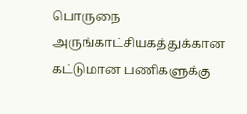பொருநை அருங்காட்சியகத்துக்கான கட்டுமான பணிகளுக்கு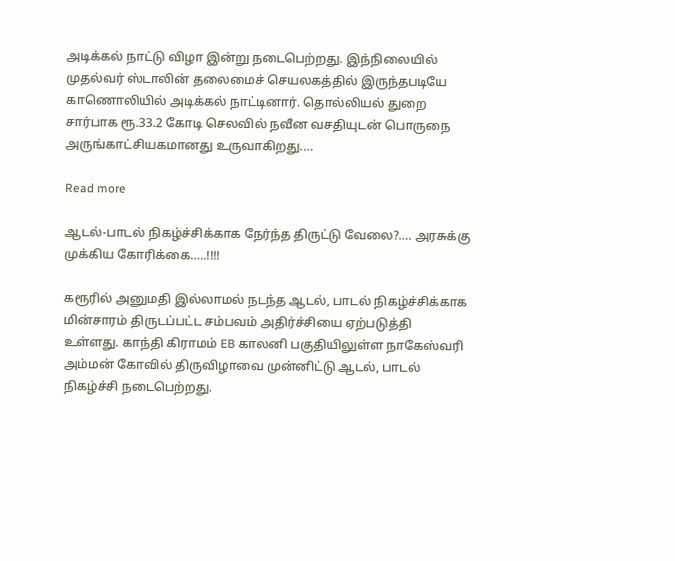அடிக்கல் நாட்டு விழா இன்று நடைபெற்றது. இந்நிலையில் முதல்வர் ஸ்டாலின் தலைமைச் செயலகத்தில் இருந்தபடியே காணொலியில் அடிக்கல் நாட்டினார். தொல்லியல் துறை சார்பாக ரூ.33.2 கோடி செலவில் நவீன வசதியுடன் பொருநை அருங்காட்சியகமானது உருவாகிறது.…

Read more

ஆடல்-பாடல் நிகழ்ச்சிக்காக நேர்ந்த திருட்டு வேலை?…. அரசுக்கு முக்கிய கோரிக்கை…..!!!!

கரூரில் அனுமதி இல்லாமல் நடந்த ஆடல், பாடல் நிகழ்ச்சிக்காக மின்சாரம் திருடப்பட்ட சம்பவம் அதிர்ச்சியை ஏற்படுத்தி உள்ளது. காந்தி கிராமம் EB காலனி பகுதியிலுள்ள நாகேஸ்வரி அம்மன் கோவில் திருவிழாவை முன்னிட்டு ஆடல், பாடல் நிகழ்ச்சி நடைபெற்றது.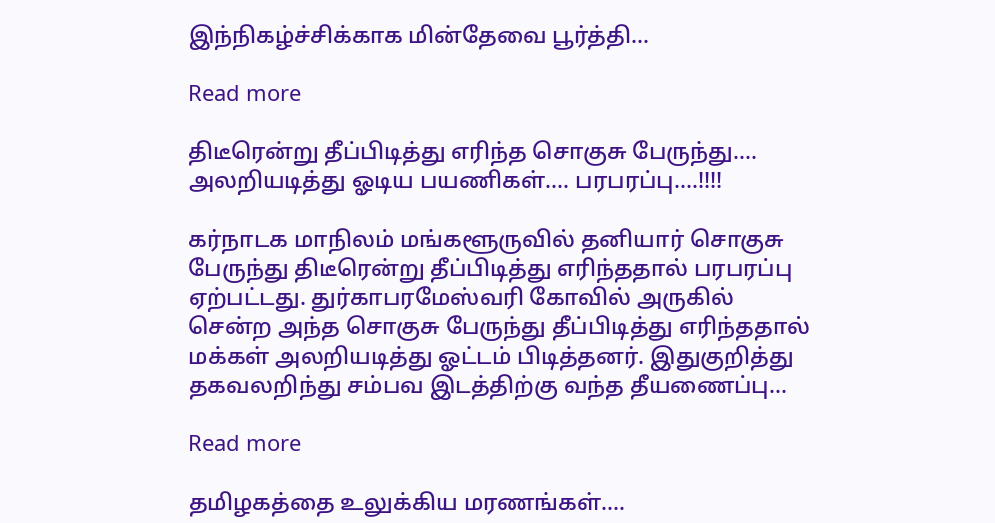இந்நிகழ்ச்சிக்காக மின்தேவை பூர்த்தி…

Read more

திடீரென்று தீப்பிடித்து எரிந்த சொகுசு பேருந்து…. அலறியடித்து ஓடிய பயணிகள்…. பரபரப்பு….!!!!

கர்நாடக மாநிலம் மங்களூருவில் தனியார் சொகுசு பேருந்து திடீரென்று தீப்பிடித்து எரிந்ததால் பரபரப்பு ஏற்பட்டது. துர்காபரமேஸ்வரி கோவில் அருகில் சென்ற அந்த சொகுசு பேருந்து தீப்பிடித்து எரிந்ததால் மக்கள் அலறியடித்து ஓட்டம் பிடித்தனர். இதுகுறித்து தகவலறிந்து சம்பவ இடத்திற்கு வந்த தீயணைப்பு…

Read more

தமிழகத்தை உலுக்கிய மரணங்கள்….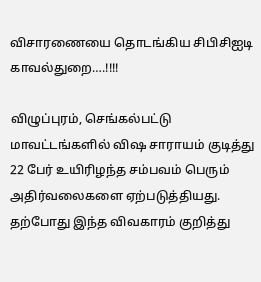விசாரணையை தொடங்கிய சிபிசிஐடி காவல்துறை….!!!!

விழுப்புரம், செங்கல்பட்டு மாவட்டங்களில் விஷ சாராயம் குடித்து 22 பேர் உயிரிழந்த சம்பவம் பெரும் அதிர்வலைகளை ஏற்படுத்தியது. தற்போது இந்த விவகாரம் குறித்து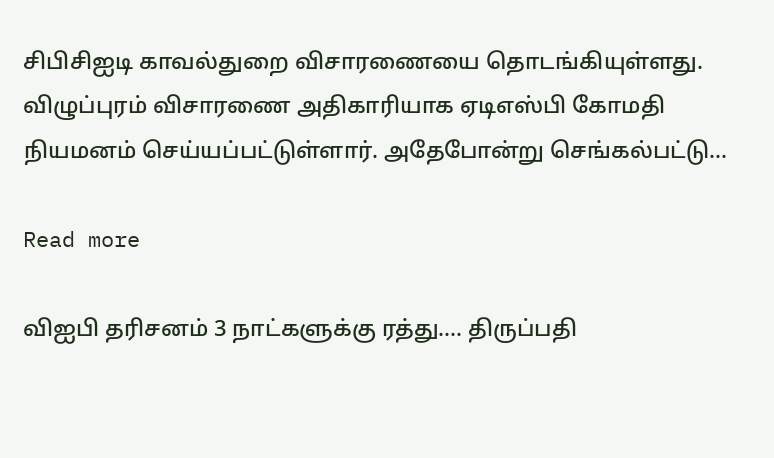சிபிசிஐடி காவல்துறை விசாரணையை தொடங்கியுள்ளது. விழுப்புரம் விசாரணை அதிகாரியாக ஏடிஎஸ்பி கோமதி நியமனம் செய்யப்பட்டுள்ளார். அதேபோன்று செங்கல்பட்டு…

Read more

விஐபி தரிசனம் 3 நாட்களுக்கு ரத்து…. திருப்பதி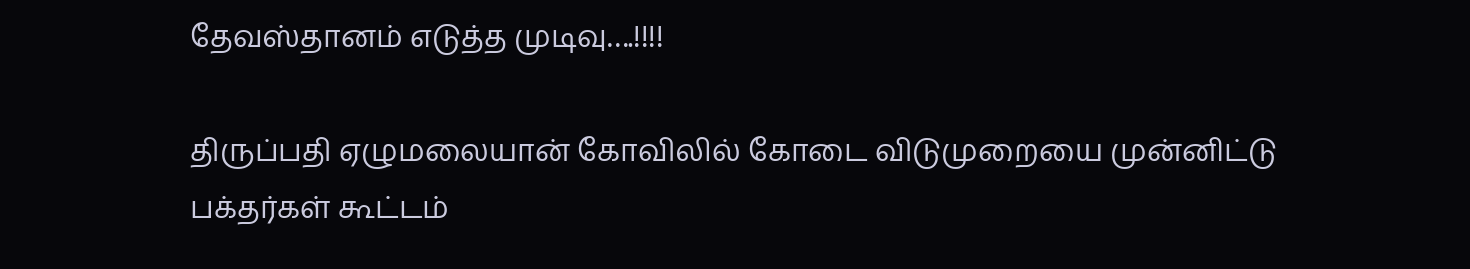தேவஸ்தானம் எடுத்த முடிவு….!!!!

திருப்பதி ஏழுமலையான் கோவிலில் கோடை விடுமுறையை முன்னிட்டு பக்தர்கள் கூட்டம்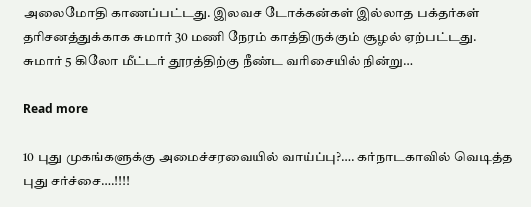அலைமோதி காணப்பட்டது. இலவச டோக்கன்கள் இல்லாத பக்தர்கள் தரிசனத்துக்காக சுமார் 30 மணி நேரம் காத்திருக்கும் சூழல் ஏற்பட்டது. சுமார் 5 கிலோ மீட்டர் தூரத்திற்கு நீண்ட வரிசையில் நின்று…

Read more

10 புது முகங்களுக்கு அமைச்சரவையில் வாய்ப்பு?…. கர்நாடகாவில் வெடித்த புது சர்ச்சை….!!!!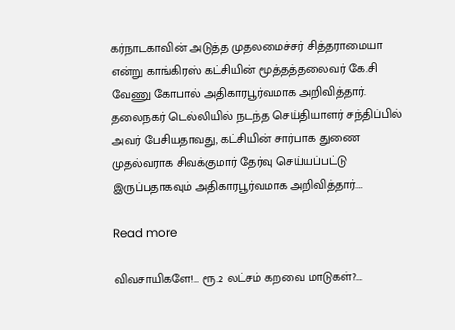கர்நாடகாவின் அடுத்த முதலமைச்சர் சித்தராமையா என்று காங்கிரஸ் கட்சியின் மூத்தத்தலைவர் கே.சி வேணு கோபால் அதிகாரபூர்வமாக அறிவித்தார். தலைநகர் டெல்லியில் நடந்த செய்தியாளர் சந்திப்பில் அவர் பேசியதாவது, கட்சியின் சார்பாக துணை முதல்வராக சிவக்குமார் தேர்வு செய்யப்பட்டு இருப்பதாகவும் அதிகாரபூர்வமாக அறிவித்தார்.…

Read more

விவசாயிகளே!… ரூ.2 லட்சம் கறவை மாடுகள்?….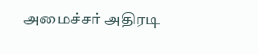அமைச்சர் அதிரடி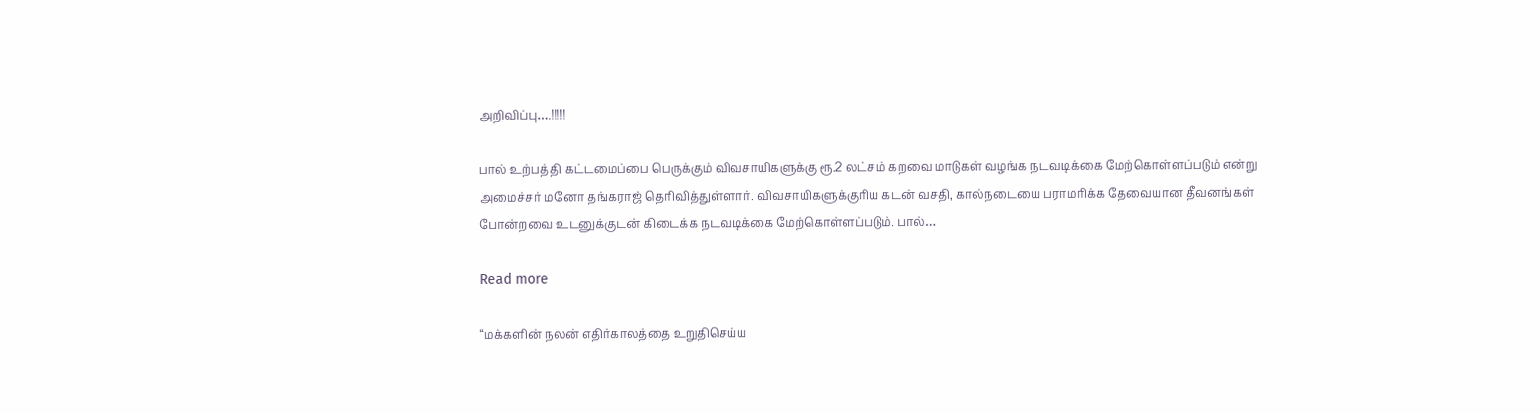அறிவிப்பு….!!!!!

பால் உற்பத்தி கட்டமைப்பை பெருக்கும் விவசாயிகளுக்கு ரூ.2 லட்சம் கறவை மாடுகள் வழங்க நடவடிக்கை மேற்கொள்ளப்படும் என்று அமைச்சர் மனோ தங்கராஜ் தெரிவித்துள்ளார். விவசாயிகளுக்குரிய கடன் வசதி, கால்நடையை பராமரிக்க தேவையான தீவனங்கள் போன்றவை உடனுக்குடன் கிடைக்க நடவடிக்கை மேற்கொள்ளப்படும். பால்…

Read more

“மக்களின் நலன் எதிர்காலத்தை உறுதிசெய்ய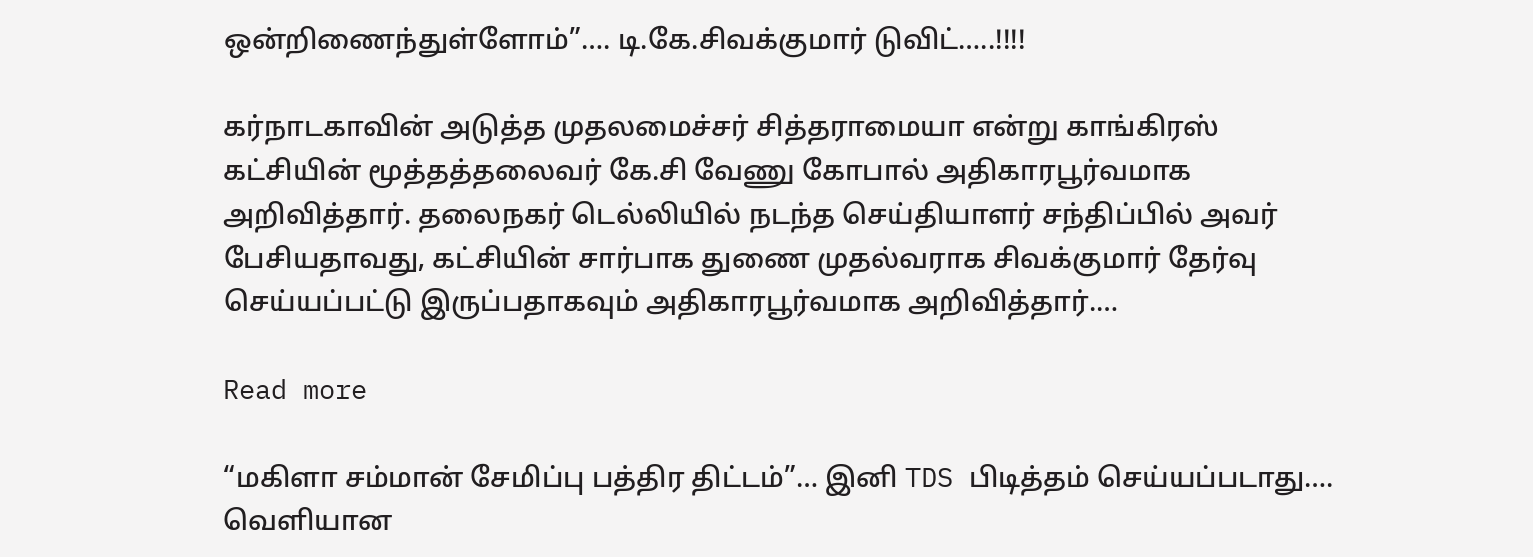ஒன்றிணைந்துள்ளோம்”…. டி.கே.சிவக்குமார் டுவிட்…..!!!!

கர்நாடகாவின் அடுத்த முதலமைச்சர் சித்தராமையா என்று காங்கிரஸ் கட்சியின் மூத்தத்தலைவர் கே.சி வேணு கோபால் அதிகாரபூர்வமாக அறிவித்தார். தலைநகர் டெல்லியில் நடந்த செய்தியாளர் சந்திப்பில் அவர் பேசியதாவது, கட்சியின் சார்பாக துணை முதல்வராக சிவக்குமார் தேர்வு செய்யப்பட்டு இருப்பதாகவும் அதிகாரபூர்வமாக அறிவித்தார்.…

Read more

“மகிளா சம்மான் சேமிப்பு பத்திர திட்டம்”… இனி TDS பிடித்தம் செய்யப்படாது…. வெளியான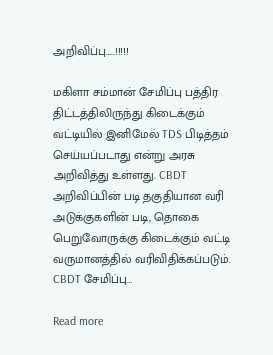அறிவிப்பு…..!!!!!

மகிளா சம்மான் சேமிப்பு பத்திர திட்டத்திலிருந்து கிடைக்கும் வட்டியில் இனிமேல் TDS பிடித்தம் செய்யப்படாது என்று அரசு அறிவித்து உள்ளது. CBDT அறிவிப்பின் படி தகுதியான வரி அடுக்குகளின் படி, தொகை பெறுவோருக்கு கிடைக்கும் வட்டி வருமானத்தில் வரிவிதிக்கப்படும். CBDT சேமிப்பு…

Read more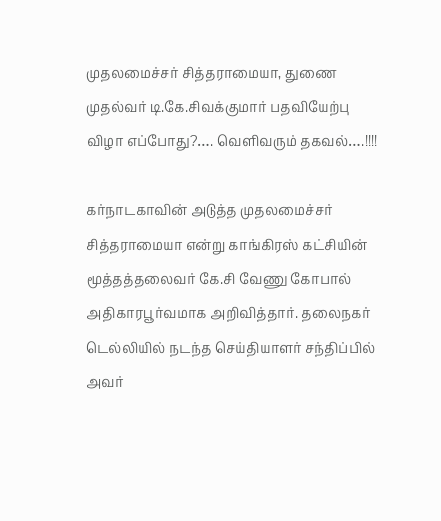முதலமைச்சர் சித்தராமையா, துணை முதல்வர் டி.கே.சிவக்குமார் பதவியேற்பு விழா எப்போது?…. வெளிவரும் தகவல்….!!!!

கர்நாடகாவின் அடுத்த முதலமைச்சர் சித்தராமையா என்று காங்கிரஸ் கட்சியின் மூத்தத்தலைவர் கே.சி வேணு கோபால் அதிகாரபூர்வமாக அறிவித்தார். தலைநகர் டெல்லியில் நடந்த செய்தியாளர் சந்திப்பில் அவர்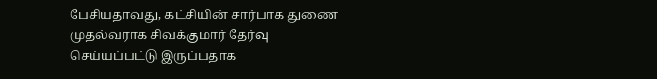பேசியதாவது, கட்சியின் சார்பாக துணை முதல்வராக சிவக்குமார் தேர்வு செய்யப்பட்டு இருப்பதாக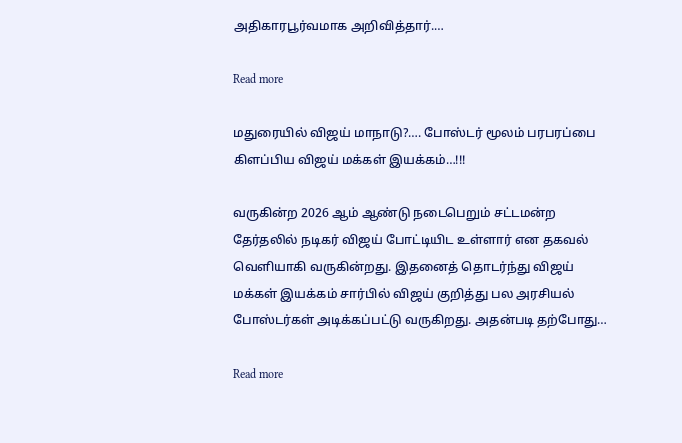அதிகாரபூர்வமாக அறிவித்தார்.…

Read more

மதுரையில் விஜய் மாநாடு?…. போஸ்டர் மூலம் பரபரப்பை கிளப்பிய விஜய் மக்கள் இயக்கம்…!!!

வருகின்ற 2026 ஆம் ஆண்டு நடைபெறும் சட்டமன்ற தேர்தலில் நடிகர் விஜய் போட்டியிட உள்ளார் என தகவல் வெளியாகி வருகின்றது. இதனைத் தொடர்ந்து விஜய் மக்கள் இயக்கம் சார்பில் விஜய் குறித்து பல அரசியல் போஸ்டர்கள் அடிக்கப்பட்டு வருகிறது. அதன்படி தற்போது…

Read more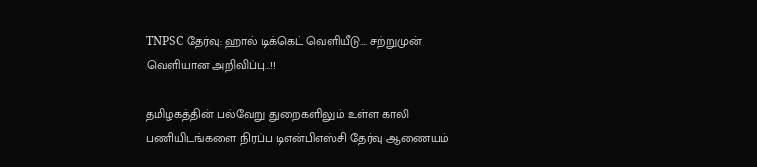TNPSC தேர்வு: ஹால் டிக்கெட் வெளியீடு…. சற்றுமுன் வெளியான அறிவிப்பு…!!

தமிழகத்தின் பல்வேறு துறைகளிலும் உள்ள காலி பணியிடங்களை நிரப்ப டிஎன்பிஎஸ்சி தேர்வு ஆணையம்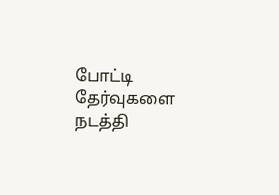போட்டி தேர்வுகளை நடத்தி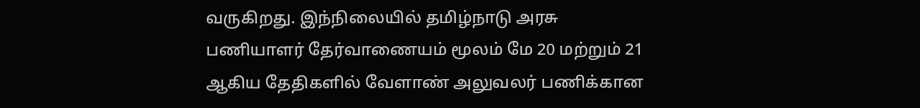வருகிறது. இந்நிலையில் தமிழ்நாடு அரசு பணியாளர் தேர்வாணையம் மூலம் மே 20 மற்றும் 21 ஆகிய தேதிகளில் வேளாண் அலுவலர் பணிக்கான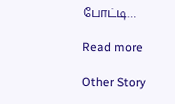போட்டி…

Read more

Other Story